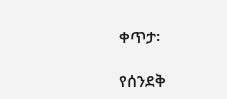ቀጥታ፡

የሰንደቅ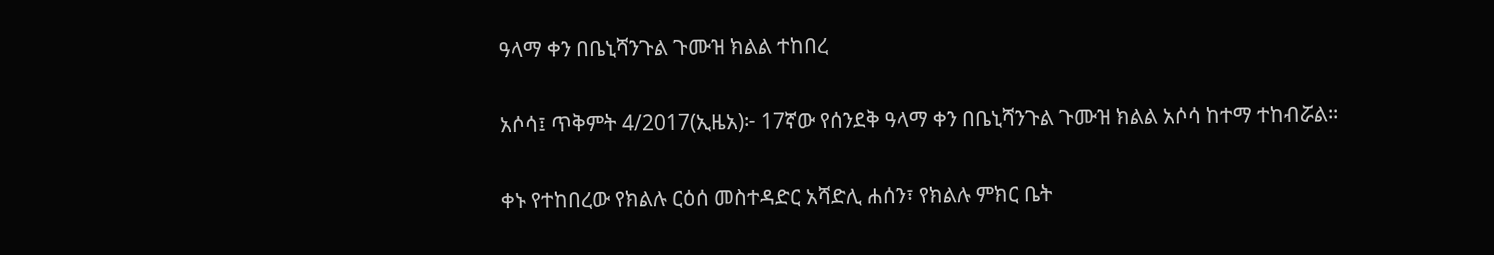ዓላማ ቀን በቤኒሻንጉል ጉሙዝ ክልል ተከበረ

አሶሳ፤ ጥቅምት 4/2017(ኢዜአ)፦ 17ኛው የሰንደቅ ዓላማ ቀን በቤኒሻንጉል ጉሙዝ ክልል አሶሳ ከተማ ተከብሯል።

ቀኑ የተከበረው የክልሉ ርዕሰ መስተዳድር አሻድሊ ሐሰን፣ የክልሉ ምክር ቤት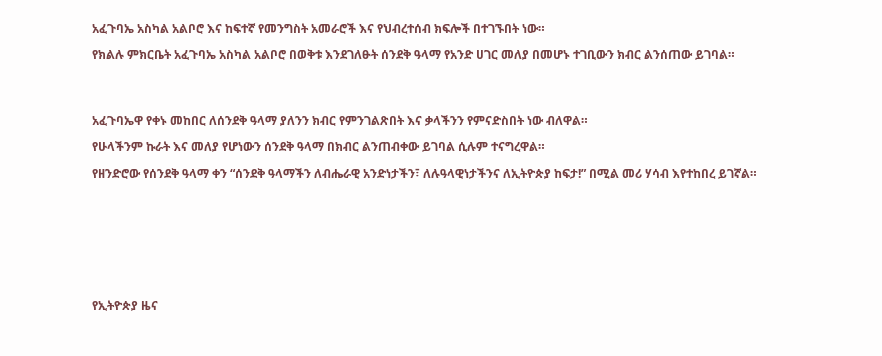አፈጉባኤ አስካል አልቦሮ እና ከፍተኛ የመንግስት አመራሮች እና የህብረተሰብ ክፍሎች በተገኙበት ነው።

የክልሉ ምክርቤት አፈጉባኤ አስካል አልቦሮ በወቅቱ እንደገለፁት ሰንደቅ ዓላማ የአንድ ሀገር መለያ በመሆኑ ተገቢውን ክብር ልንሰጠው ይገባል።




አፈጉባኤዋ የቀኑ መከበር ለሰንደቅ ዓላማ ያለንን ክብር የምንገልጽበት እና ቃላችንን የምናድስበት ነው ብለዋል።

የሁላችንም ኩራት እና መለያ የሆነውን ሰንደቅ ዓላማ በክብር ልንጠብቀው ይገባል ሲሉም ተናግረዋል።

የዘንድሮው የሰንደቅ ዓላማ ቀን “ሰንደቅ ዓላማችን ለብሔራዊ አንድነታችን፣ ለሉዓላዊነታችንና ለኢትዮጵያ ከፍታ!” በሚል መሪ ሃሳብ እየተከበረ ይገኛል።









የኢትዮጵያ ዜና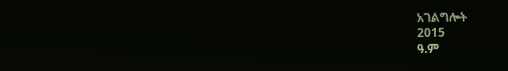አገልግሎት
2015
ዓ.ም